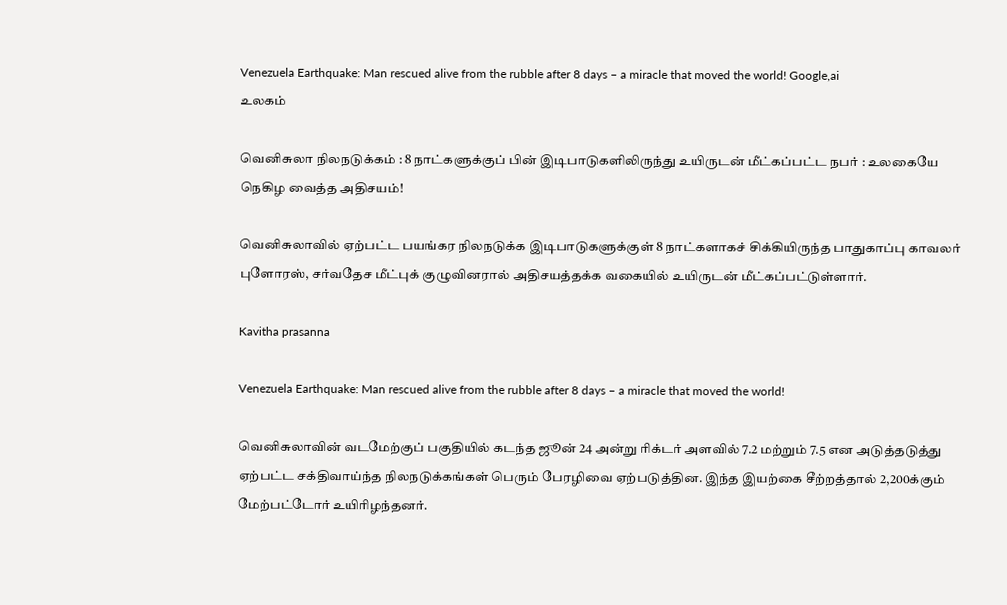Venezuela Earthquake: Man rescued alive from the rubble after 8 days – a miracle that moved the world! Google,ai
உலகம்

வெனிசுலா நிலநடுக்கம் : 8 நாட்களுக்குப் பின் இடிபாடுகளிலிருந்து உயிருடன் மீட்கப்பட்ட நபர் : உலகையே நெகிழ வைத்த அதிசயம்!

வெனிசுலாவில் ஏற்பட்ட பயங்கர நிலநடுக்க இடிபாடுகளுக்குள் 8 நாட்களாகச் சிக்கியிருந்த பாதுகாப்பு காவலர் புளோரஸ், சர்வதேச மீட்புக் குழுவினரால் அதிசயத்தக்க வகையில் உயிருடன் மீட்கப்பட்டுள்ளார்.

Kavitha prasanna

Venezuela Earthquake: Man rescued alive from the rubble after 8 days – a miracle that moved the world!

வெனிசுலாவின் வடமேற்குப் பகுதியில் கடந்த ஜூன் 24 அன்று ரிக்டர் அளவில் 7.2 மற்றும் 7.5 என அடுத்தடுத்து ஏற்பட்ட சக்திவாய்ந்த நிலநடுக்கங்கள் பெரும் பேரழிவை ஏற்படுத்தின. இந்த இயற்கை சீற்றத்தால் 2,200க்கும் மேற்பட்டோர் உயிரிழந்தனர்.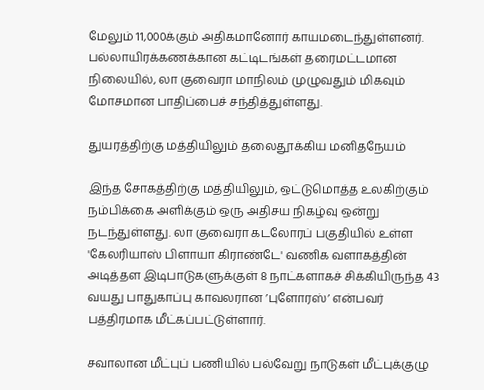மேலும் 11,000க்கும் அதிகமானோர் காயமடைந்துள்ளனர். பல்லாயிரக்கணக்கான கட்டிடங்கள் தரைமட்டமான நிலையில், லா குவைரா மாநிலம் முழுவதும் மிகவும் மோசமான பாதிப்பைச் சந்தித்துள்ளது.

துயரத்திற்கு மத்தியிலும் தலைதூக்கிய மனிதநேயம்

இந்த சோகத்திற்கு மத்தியிலும், ஒட்டுமொத்த உலகிற்கும் நம்பிக்கை அளிக்கும் ஒரு அதிசய நிகழ்வு ஒன்று நடந்துள்ளது. லா குவைரா கடலோரப் பகுதியில் உள்ள 'கேலரியாஸ் பிளாயா கிராண்டே' வணிக வளாகத்தின் அடித்தள இடிபாடுகளுக்குள் 8 நாட்களாகச் சிக்கியிருந்த 43 வயது பாதுகாப்பு காவலரான ’புளோரஸ்’ என்பவர் பத்திரமாக மீட்கப்பட்டுள்ளார்.

சவாலான மீட்புப் பணியில் பல்வேறு நாடுகள் மீட்புக்குழு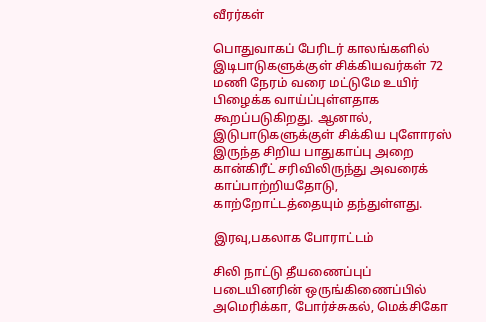வீரர்கள்

பொதுவாகப் பேரிடர் காலங்களில் இடிபாடுகளுக்குள் சிக்கியவர்கள் 72 மணி நேரம் வரை மட்டுமே உயிர் பிழைக்க வாய்ப்புள்ளதாக கூறப்படுகிறது. ஆனால், இடுபாடுகளுக்குள் சிக்கிய புளோரஸ் இருந்த சிறிய பாதுகாப்பு அறை கான்கிரீட் சரிவிலிருந்து அவரைக் காப்பாற்றியதோடு, காற்றோட்டத்தையும் தந்துள்ளது.

இரவு,பகலாக போராட்டம்

சிலி நாட்டு தீயணைப்புப் படையினரின் ஒருங்கிணைப்பில் அமெரிக்கா, போர்ச்சுகல், மெக்சிகோ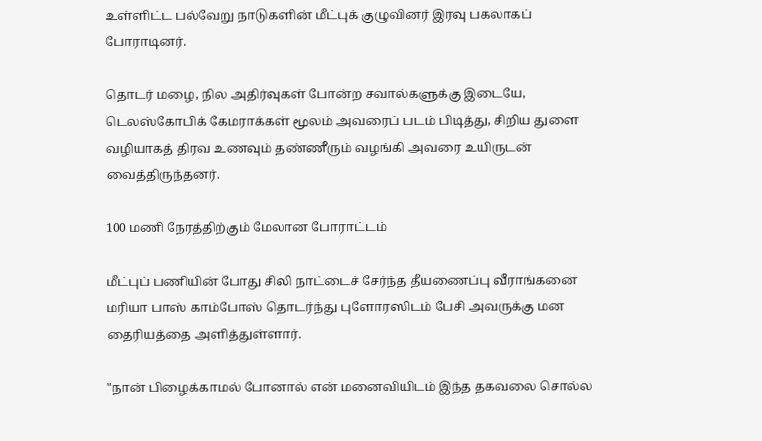உள்ளிட்ட பல்வேறு நாடுகளின் மீட்புக் குழுவினர் இரவு பகலாகப் போராடினர்.

தொடர் மழை, நில அதிர்வுகள் போன்ற சவால்களுக்கு இடையே, டெலஸ்கோபிக் கேமராக்கள் மூலம் அவரைப் படம் பிடித்து, சிறிய துளை வழியாகத் திரவ உணவும் தண்ணீரும் வழங்கி அவரை உயிருடன் வைத்திருந்தனர்.

100 மணி நேரத்திற்கும் மேலான போராட்டம்

மீட்புப் பணியின் போது சிலி நாட்டைச் சேர்ந்த தீயணைப்பு வீராங்கனை மரியா பாஸ் காம்போஸ் தொடர்ந்து புளோரஸிடம் பேசி அவருக்கு மன தைரியத்தை அளித்துள்ளார்.

"நான் பிழைக்காமல் போனால் என் மனைவியிடம் இந்த தகவலை சொல்ல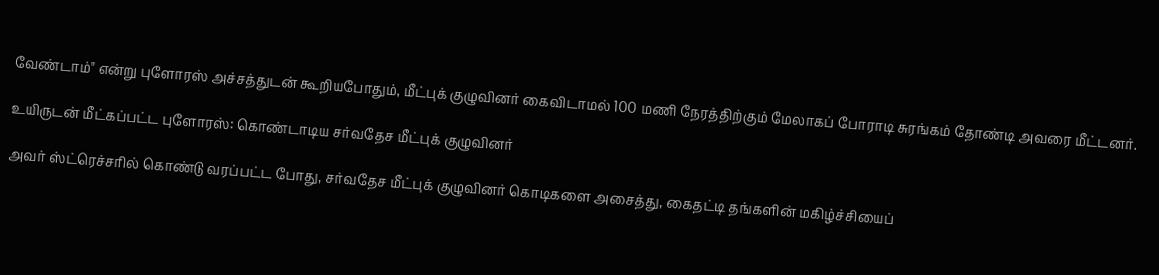வேண்டாம்" என்று புளோரஸ் அச்சத்துடன் கூறியபோதும், மீட்புக் குழுவினர் கைவிடாமல் 100 மணி நேரத்திற்கும் மேலாகப் போராடி சுரங்கம் தோண்டி அவரை மீட்டனர்.

உயிருடன் மீட்கப்பட்ட புளோரஸ்: கொண்டாடிய சர்வதேச மீட்புக் குழுவினர்

அவர் ஸ்ட்ரெச்சரில் கொண்டு வரப்பட்ட போது, சர்வதேச மீட்புக் குழுவினர் கொடிகளை அசைத்து, கைதட்டி தங்களின் மகிழ்ச்சியைப்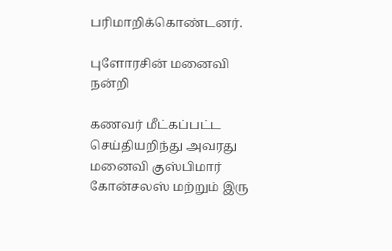பரிமாறிக்கொண்டனர்.

புளோரசின் மனைவி நன்றி

கணவர் மீட்கப்பட்ட செய்தியறிந்து அவரது மனைவி குஸ்பிமார் கோன்சலஸ் மற்றும் இரு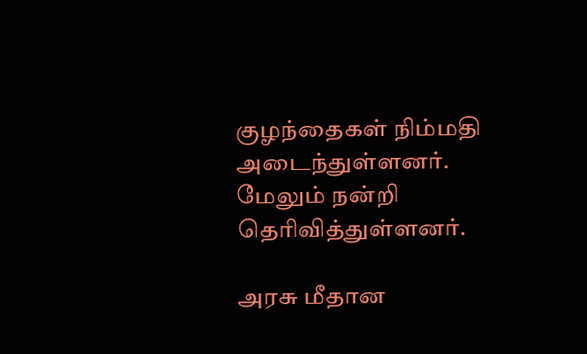குழந்தைகள் நிம்மதி அடைந்துள்ளனர். மேலும் நன்றி தெரிவித்துள்ளனர்.

அரசு மீதான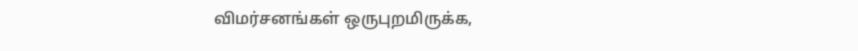விமர்சனங்கள் ஒருபுறமிருக்க,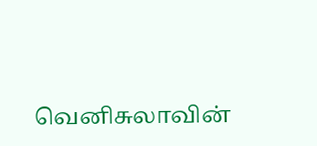வெனிசுலாவின்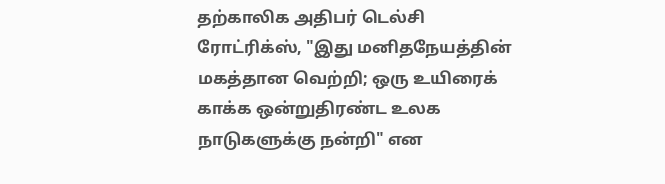தற்காலிக அதிபர் டெல்சி ரோட்ரிக்ஸ், "இது மனிதநேயத்தின் மகத்தான வெற்றி; ஒரு உயிரைக் காக்க ஒன்றுதிரண்ட உலக நாடுகளுக்கு நன்றி" என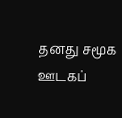தனது சமூக ஊடகப்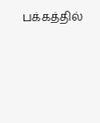பக்கத்தில்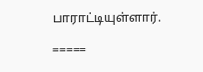பாராட்டியுள்ளார்.

=====